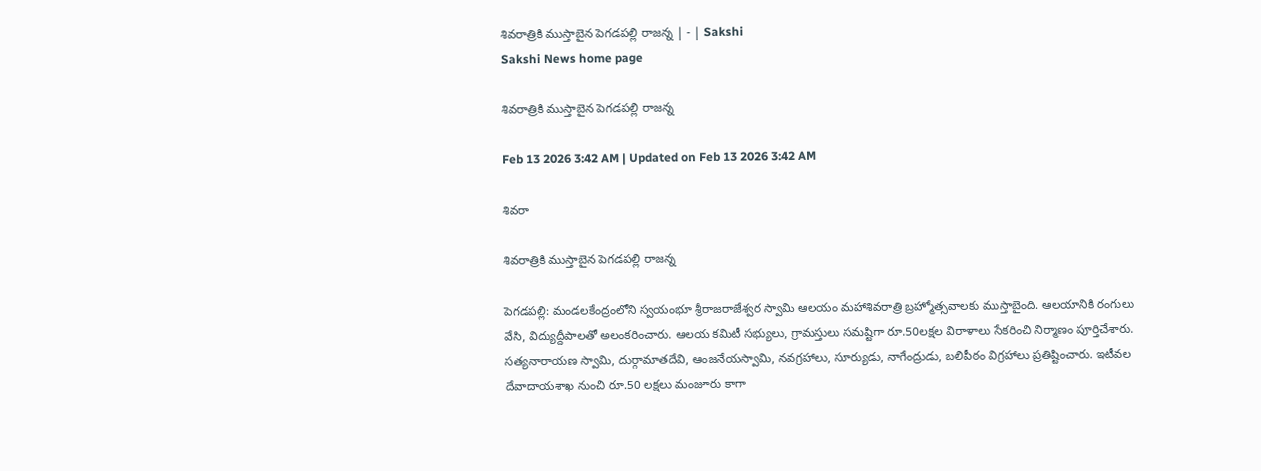శివరాత్రికి ముస్తాబైన పెగడపల్లి రాజన్న | - | Sakshi
Sakshi News home page

శివరాత్రికి ముస్తాబైన పెగడపల్లి రాజన్న

Feb 13 2026 3:42 AM | Updated on Feb 13 2026 3:42 AM

శివరా

శివరాత్రికి ముస్తాబైన పెగడపల్లి రాజన్న

పెగడపల్లి: మండలకేంద్రంలోని స్వయంభూ శ్రీరాజరాజేశ్వర స్వామి ఆలయం మహాశివరాత్రి బ్రహ్మోత్సవాలకు ముస్తాబైంది. ఆలయానికి రంగులు వేసి, విద్యుద్దీపాలతో అలంకరించారు. ఆలయ కమిటీ సభ్యులు, గ్రామస్తులు సమష్టిగా రూ.50లక్షల విరాళాలు సేకరించి నిర్మాణం పూర్తిచేశారు. సత్యనారాయణ స్వామి, దుర్గామాతదేవి, ఆంజనేయస్వామి, నవగ్రహాలు, సూర్యుడు, నాగేంద్రుడు, బలిపీఠం విగ్రహాలు ప్రతిష్టించారు. ఇటీవల దేవాదాయశాఖ నుంచి రూ.50 లక్షలు మంజూరు కాగా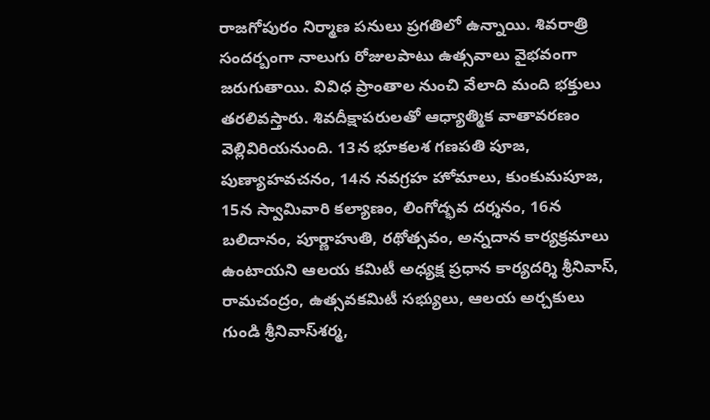రాజగోపురం నిర్మాణ పనులు ప్రగతిలో ఉన్నాయి. శివరాత్రి సందర్బంగా నాలుగు రోజులపాటు ఉత్సవాలు వైభవంగా జరుగుతాయి. వివిధ ప్రాంతాల నుంచి వేలాది మంది భక్తులు తరలివస్తారు. శివదీక్షాపరులతో ఆధ్యాత్మిక వాతావరణం వెల్లివిరియనుంది. 13న భూకలశ గణపతి పూజ, పుణ్యాహవచనం, 14న నవగ్రహ హోమాలు, కుంకుమపూజ, 15న స్వామివారి కల్యాణం, లింగోద్భవ దర్శనం, 16న బలిదానం, పూర్ణాహుతి, రథోత్సవం, అన్నదాన కార్యక్రమాలు ఉంటాయని ఆలయ కమిటీ అధ్యక్ష ప్రధాన కార్యదర్శి శ్రీనివాస్‌, రామచంద్రం, ఉత్సవకమిటీ సభ్యులు, ఆలయ అర్చకులు గుండి శ్రీనివాస్‌శర్మ,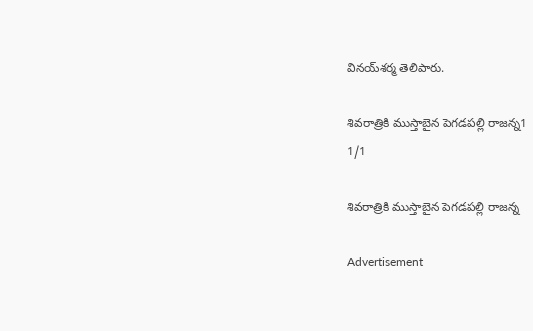వినయ్‌శర్మ తెలిపారు.

శివరాత్రికి ముస్తాబైన పెగడపల్లి రాజన్న1
1/1

శివరాత్రికి ముస్తాబైన పెగడపల్లి రాజన్న

Advertisement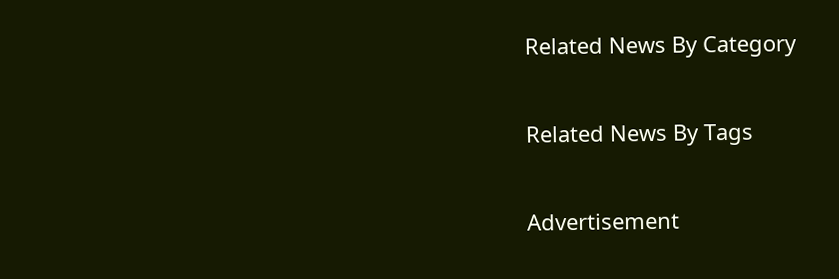Related News By Category

Related News By Tags

Advertisement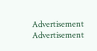Advertisement
Advertisement